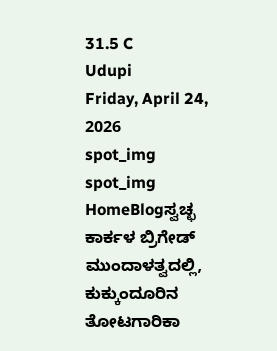31.5 C
Udupi
Friday, April 24, 2026
spot_img
spot_img
HomeBlogಸ್ವಚ್ಛ ಕಾರ್ಕಳ ಬ್ರಿಗೇಡ್ ಮುಂದಾಳತ್ವದಲ್ಲಿ, ಕುಕ್ಕುಂದೂರಿನ ತೋಟಗಾರಿಕಾ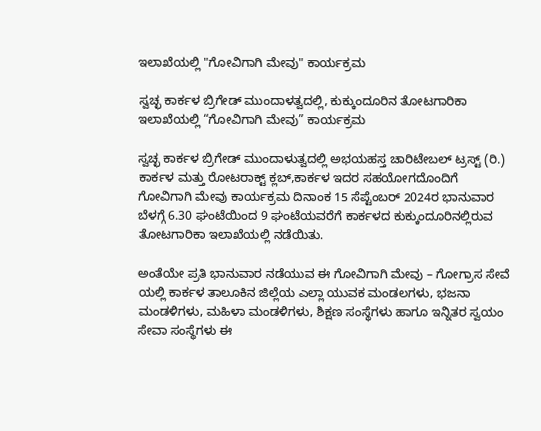ಇಲಾಖೆಯಲ್ಲಿ "ಗೋವಿಗಾಗಿ ಮೇವು" ಕಾರ್ಯಕ್ರಮ

ಸ್ವಚ್ಛ ಕಾರ್ಕಳ ಬ್ರಿಗೇಡ್ ಮುಂದಾಳತ್ವದಲ್ಲಿ, ಕುಕ್ಕುಂದೂರಿನ ತೋಟಗಾರಿಕಾ ಇಲಾಖೆಯಲ್ಲಿ “ಗೋವಿಗಾಗಿ ಮೇವು” ಕಾರ್ಯಕ್ರಮ

ಸ್ವಚ್ಛ ಕಾರ್ಕಳ ಬ್ರಿಗೇಡ್ ಮುಂದಾಳುತ್ವದಲ್ಲಿ ಅಭಯಹಸ್ತ ಚಾರಿಟೇಬಲ್ ಟ್ರಸ್ಟ್ (ರಿ.) ಕಾರ್ಕಳ ಮತ್ತು ರೋಟರಾಕ್ಟ್ ಕ್ಲಬ್,ಕಾರ್ಕಳ ಇದರ ಸಹಯೋಗದೊಂದಿಗೆ ಗೋವಿಗಾಗಿ ಮೇವು ಕಾರ್ಯಕ್ರಮ ದಿನಾಂಕ 15 ಸೆಪ್ಟೆಂಬರ್ 2024ರ ಭಾನುವಾರ ಬೆಳಗ್ಗೆ 6.30 ಘಂಟೆಯಿಂದ 9 ಘಂಟೆಯವರೆಗೆ ಕಾರ್ಕಳದ ಕುಕ್ಕುಂದೂರಿನಲ್ಲಿರುವ ತೋಟಗಾರಿಕಾ ಇಲಾಖೆಯಲ್ಲಿ ನಡೆಯಿತು.

ಅಂತೆಯೇ ಪ್ರತಿ ಭಾನುವಾರ ನಡೆಯುವ ಈ ಗೋವಿಗಾಗಿ ಮೇವು – ಗೋಗ್ರಾಸ ಸೇವೆ ಯಲ್ಲಿ ಕಾರ್ಕಳ ತಾಲೂಕಿನ ಜಿಲ್ಲೆಯ ಎಲ್ಲಾ ಯುವಕ ಮಂಡಲಗಳು, ಭಜನಾ ಮಂಡಳಿಗಳು, ಮಹಿಳಾ ಮಂಡಳಿಗಳು, ಶಿಕ್ಷಣ ಸಂಸ್ಥೆಗಳು ಹಾಗೂ ಇನ್ನಿತರ ಸ್ವಯಂ ಸೇವಾ ಸಂಸ್ಥೆಗಳು ಈ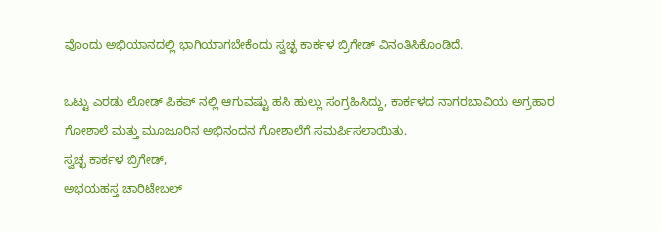ವೊಂದು ಅಭಿಯಾನದಲ್ಲಿ ಭಾಗಿಯಾಗಬೇಕೆಂದು ಸ್ವಚ್ಛ ಕಾರ್ಕಳ ಬ್ರಿಗೇಡ್ ವಿನಂತಿಸಿಕೊಂಡಿದೆ.

ಒಟ್ಟು ಎರಡು ಲೋಡ್ ಪಿಕಪ್ ನಲ್ಲಿ ಆಗುವಷ್ಟು ಹಸಿ ಹುಲ್ಲು ಸಂಗ್ರಹಿಸಿದ್ದು, ಕಾರ್ಕಳದ ನಾಗರಬಾವಿಯ ಅಗ್ರಹಾರ ಗೋಶಾಲೆ ಮತ್ತು ಮೂಜೂರಿನ ಅಭಿನಂದನ ಗೋಶಾಲೆಗೆ ಸಮರ್ಪಿಸಲಾಯಿತು.
ಸ್ವಚ್ಛ ಕಾರ್ಕಳ ಬ್ರಿಗೇಡ್,
ಅಭಯಹಸ್ತ ಚಾರಿಟೇಬಲ್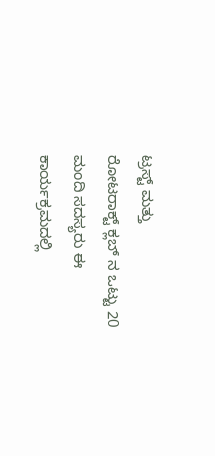ಟ್ರಸ್ಟ್ ಮತ್ತು
ರೋಟರಾಕ್ಟ್ ಕ್ಲಬ್ ನ ಒಟ್ಟು 20 ಮಂದಿ ಸದಸ್ಯರು ಈ ಕಾರ್ಯಕ್ರಮದಲ್ಲಿ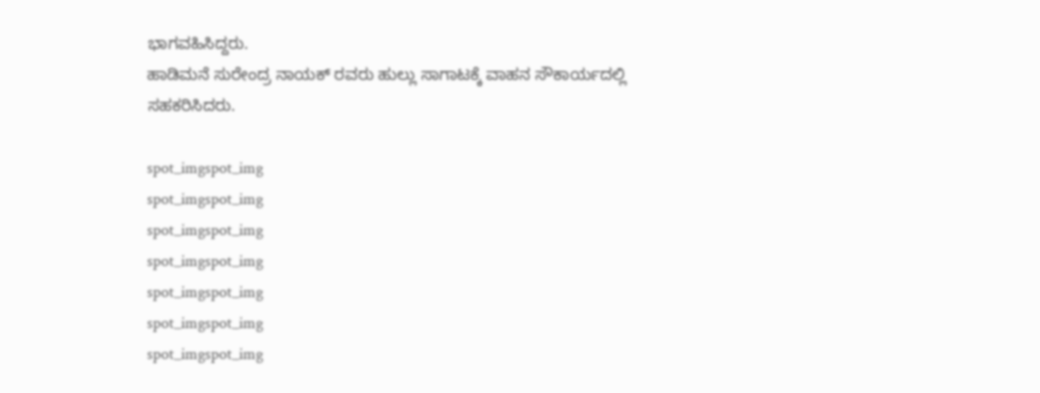ಭಾಗವಹಿಸಿದ್ದರು.
ಹಾಡಿಮನೆ ಸುರೇಂದ್ರ ನಾಯಕ್ ರವರು ಹುಲ್ಲು ಸಾಗಾಟಕ್ಕೆ ವಾಹನ ಸೌಕಾರ್ಯದಲ್ಲಿ ಸಹಕರಿಸಿದರು.

spot_imgspot_img
spot_imgspot_img
spot_imgspot_img
spot_imgspot_img
spot_imgspot_img
spot_imgspot_img
spot_imgspot_img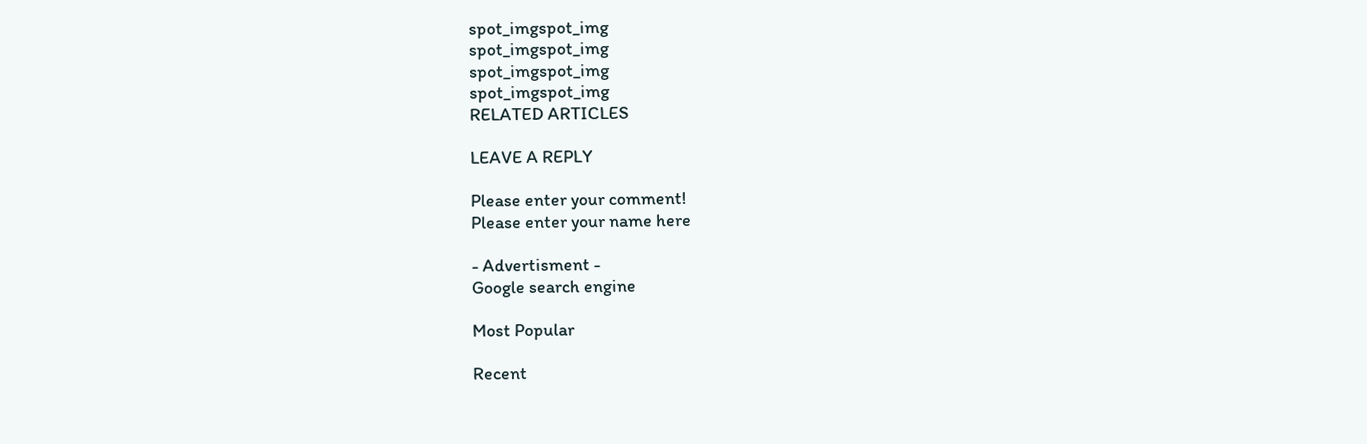spot_imgspot_img
spot_imgspot_img
spot_imgspot_img
spot_imgspot_img
RELATED ARTICLES

LEAVE A REPLY

Please enter your comment!
Please enter your name here

- Advertisment -
Google search engine

Most Popular

Recent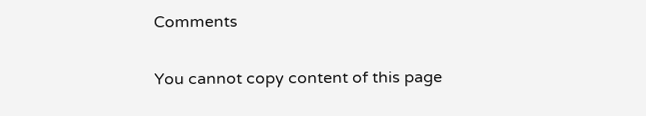Comments

You cannot copy content of this page